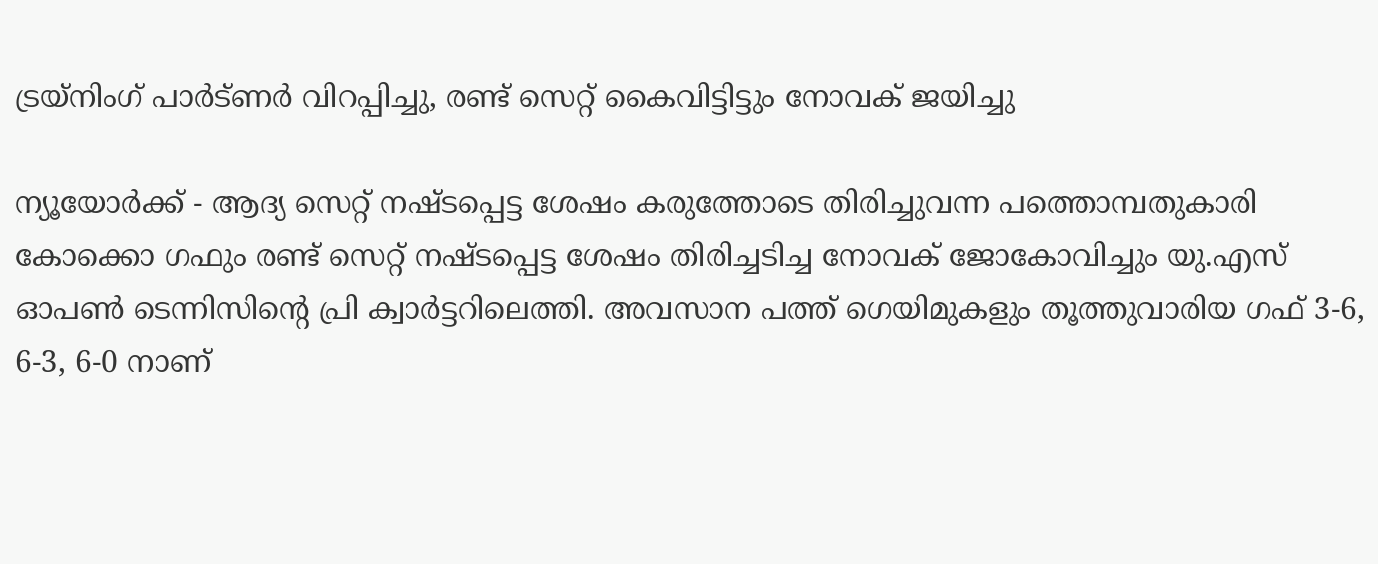ട്രയ്‌നിംഗ് പാര്‍ട്ണര്‍ വിറപ്പിച്ചു, രണ്ട് സെറ്റ് കൈവിട്ടിട്ടും നോവക് ജയിച്ചു

ന്യൂയോര്‍ക്ക് - ആദ്യ സെറ്റ് നഷ്ടപ്പെട്ട ശേഷം കരുത്തോടെ തിരിച്ചുവന്ന പത്തൊമ്പതുകാരി കോക്കൊ ഗഫും രണ്ട് സെറ്റ് നഷ്ടപ്പെട്ട ശേഷം തിരിച്ചടിച്ച നോവക് ജോകോവിച്ചും യു.എസ് ഓപണ്‍ ടെന്നിസിന്റെ പ്രി ക്വാര്‍ട്ടറിലെത്തി. അവസാന പത്ത് ഗെയിമുകളും തൂത്തുവാരിയ ഗഫ് 3-6, 6-3, 6-0 നാണ്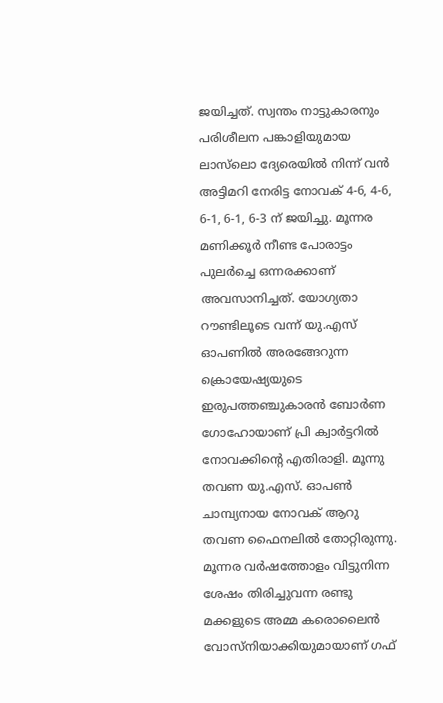ജയിച്ചത്. സ്വന്തം നാട്ടുകാരനും പരിശീലന പങ്കാളിയുമായ ലാസ്‌ലൊ ദ്യേരെയില്‍ നിന്ന് വന്‍ അട്ടിമറി നേരിട്ട നോവക് 4-6, 4-6, 6-1, 6-1, 6-3 ന് ജയിച്ചു. മൂന്നര മണിക്കൂര്‍ നീണ്ട പോരാട്ടം പുലര്‍ച്ചെ ഒന്നരക്കാണ് അവസാനിച്ചത്. യോഗ്യതാ റൗണ്ടിലൂടെ വന്ന് യു.എസ് ഓപണില്‍ അരങ്ങേറുന്ന ക്രൊയേഷ്യയുടെ ഇരുപത്തഞ്ചുകാരന്‍ ബോര്‍ണ ഗോഹോയാണ് പ്രി ക്വാര്‍ട്ടറില്‍ നോവക്കിന്റെ എതിരാളി. മൂന്നു തവണ യു.എസ്. ഓപണ്‍ ചാമ്പ്യനായ നോവക് ആറു തവണ ഫൈനലില്‍ തോറ്റിരുന്നു.
മൂന്നര വര്‍ഷത്തോളം വിട്ടുനിന്ന ശേഷം തിരിച്ചുവന്ന രണ്ടു മക്കളുടെ അമ്മ കരൊലൈന്‍ വോസ്‌നിയാക്കിയുമായാണ് ഗഫ്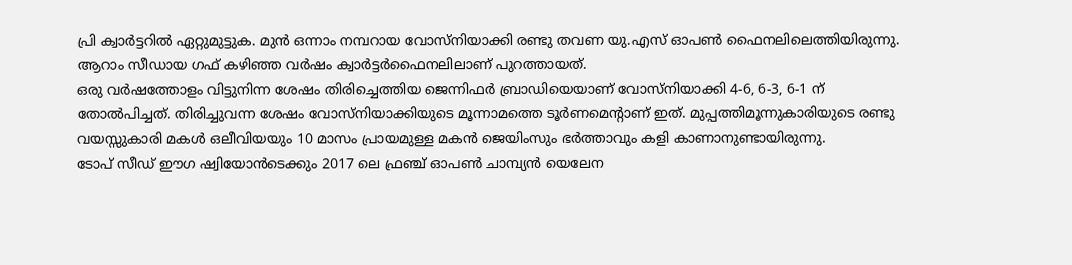പ്രി ക്വാര്‍ട്ടറില്‍ ഏറ്റുമുട്ടുക. മുന്‍ ഒന്നാം നമ്പറായ വോസ്‌നിയാക്കി രണ്ടു തവണ യു.എസ് ഓപണ്‍ ഫൈനലിലെത്തിയിരുന്നു. ആറാം സീഡായ ഗഫ് കഴിഞ്ഞ വര്‍ഷം ക്വാര്‍ട്ടര്‍ഫൈനലിലാണ് പുറത്തായത്.
ഒരു വര്‍ഷത്തോളം വിട്ടുനിന്ന ശേഷം തിരിച്ചെത്തിയ ജെന്നിഫര്‍ ബ്രാഡിയെയാണ് വോസ്‌നിയാക്കി 4-6, 6-3, 6-1 ന് തോല്‍പിച്ചത്. തിരിച്ചുവന്ന ശേഷം വോസ്‌നിയാക്കിയുടെ മൂന്നാമത്തെ ടൂര്‍ണമെന്റാണ് ഇത്. മുപ്പത്തിമൂന്നുകാരിയുടെ രണ്ടു വയസ്സുകാരി മകള്‍ ഒലീവിയയും 10 മാസം പ്രായമുള്ള മകന്‍ ജെയിംസും ഭര്‍ത്താവും കളി കാണാനുണ്ടായിരുന്നു.
ടോപ് സീഡ് ഈഗ ഷ്വിയോന്‍ടെക്കും 2017 ലെ ഫ്രഞ്ച് ഓപണ്‍ ചാമ്പ്യന്‍ യെലേന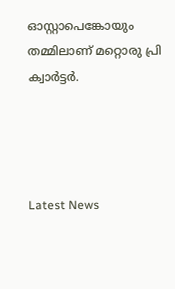ഓസ്റ്റാപെങ്കോയും തമ്മിലാണ് മറ്റൊരു പ്രി ക്വാര്‍ട്ടര്‍.




Latest News